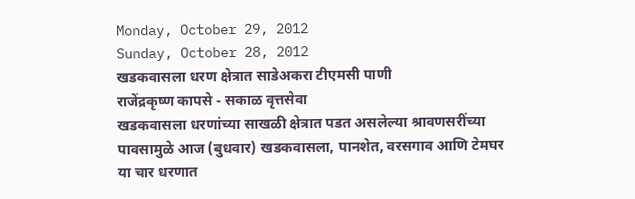Monday, October 29, 2012
Sunday, October 28, 2012
खडकवासला धरण क्षेत्रात साडेअकरा टीएमसी पाणी
राजेंद्रकृष्ण कापसे - सकाळ वृत्तसेवा
खडकवासला धरणांच्या साखळी क्षेत्रात पडत असलेल्या श्रावणसरींच्या पावसामुळे आज (बुधवार) खडकवासला, पानशेत, वरसगाव आणि टेमघर या चार धरणात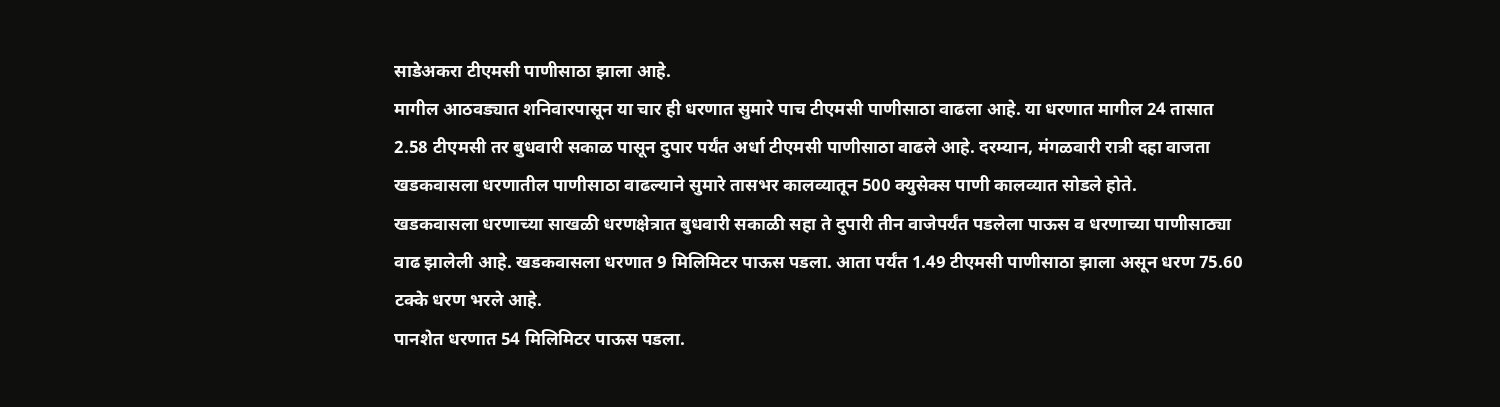साडेअकरा टीएमसी पाणीसाठा झाला आहे.
मागील आठवड्यात शनिवारपासून या चार ही धरणात सुमारे पाच टीएमसी पाणीसाठा वाढला आहे. या धरणात मागील 24 तासात 2.58 टीएमसी तर बुधवारी सकाळ पासून दुपार पर्यंत अर्धा टीएमसी पाणीसाठा वाढले आहे. दरम्यान, मंगळवारी रात्री दहा वाजता खडकवासला धरणातील पाणीसाठा वाढल्याने सुमारे तासभर कालव्यातून 500 क्युसेक्स पाणी कालव्यात सोडले होते.
खडकवासला धरणाच्या साखळी धरणक्षेत्रात बुधवारी सकाळी सहा ते दुपारी तीन वाजेपर्यंत पडलेला पाऊस व धरणाच्या पाणीसाठ्या वाढ झालेली आहे. खडकवासला धरणात 9 मिलिमिटर पाऊस पडला. आता पर्यंत 1.49 टीएमसी पाणीसाठा झाला असून धरण 75.60 टक्के धरण भरले आहे.
पानशेत धरणात 54 मिलिमिटर पाऊस पडला.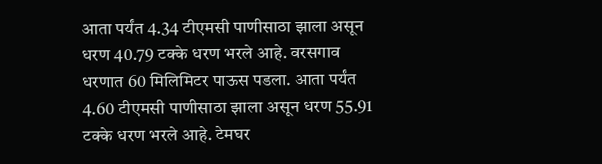आता पर्यंत 4.34 टीएमसी पाणीसाठा झाला असून धरण 40.79 टक्के धरण भरले आहे. वरसगाव धरणात 60 मिलिमिटर पाऊस पडला. आता पर्यंत 4.60 टीएमसी पाणीसाठा झाला असून धरण 55.91 टक्के धरण भरले आहे. टेमघर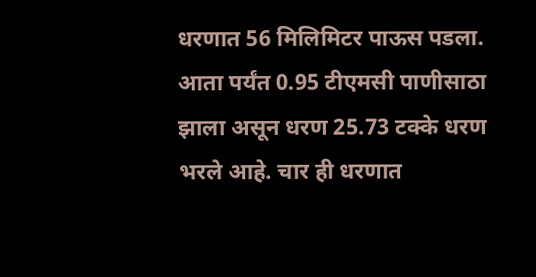धरणात 56 मिलिमिटर पाऊस पडला. आता पर्यंत 0.95 टीएमसी पाणीसाठा झाला असून धरण 25.73 टक्के धरण भरले आहे. चार ही धरणात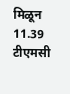मिळून 11.39 टीएमसी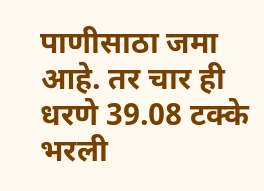पाणीसाठा जमा आहे. तर चार ही धरणे 39.08 टक्के भरली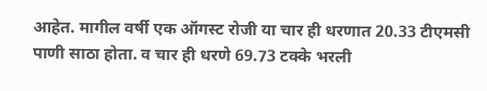आहेत. मागील वर्षी एक ऑगस्ट रोजी या चार ही धरणात 20.33 टीएमसी पाणी साठा होता. व चार ही धरणे 69.73 टक्के भरली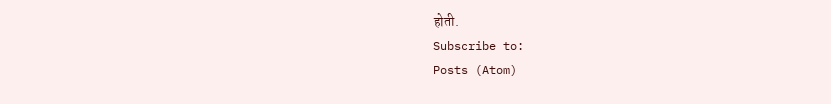होती.
Subscribe to:
Posts (Atom)